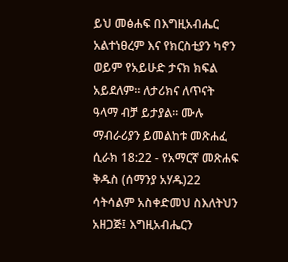ይህ መፅሐፍ በእግዚአብሔር አልተነፀረም እና የክርስቲያን ካኖን ወይም የአይሁድ ታናክ ክፍል አይደለም። ለታሪክና ለጥናት ዓላማ ብቻ ይታያል። ሙሉ ማብራሪያን ይመልከቱ መጽሐፈ ሲራክ 18:22 - የአማርኛ መጽሐፍ ቅዱስ (ሰማንያ አሃዱ)22 ሳትሳልም አስቀድመህ ስእለትህን አዘጋጅ፤ እግዚአብሔርን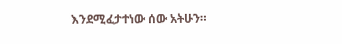እንደሚፈታተነው ሰው አትሁን።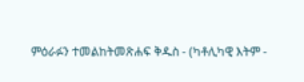ምዕራፉን ተመልከትመጽሐፍ ቅዱስ - (ካቶሊካዊ እትም -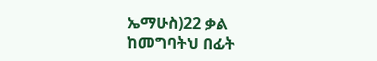ኤማሁስ)22 ቃል ከመግባትህ በፊት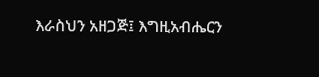እራስህን አዘጋጅ፤ እግዚአብሔርን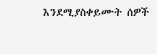እንደሚያስቀይሙት ሰዎች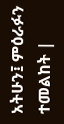አትሁን፤ ምዕራፉን ተመልከት |